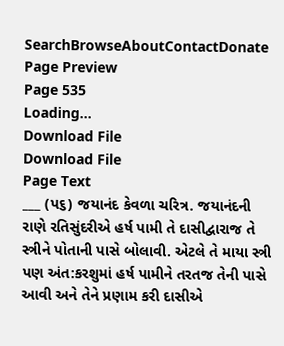SearchBrowseAboutContactDonate
Page Preview
Page 535
Loading...
Download File
Download File
Page Text
___ (પ૬) જયાનંદ કેવળા ચરિત્ર. જયાનંદની રાણે રતિસુંદરીએ હર્ષ પામી તે દાસીદ્વારાજ તે સ્ત્રીને પોતાની પાસે બોલાવી. એટલે તે માયા સ્ત્રી પણ અંત:કરશુમાં હર્ષ પામીને તરતજ તેની પાસે આવી અને તેને પ્રણામ કરી દાસીએ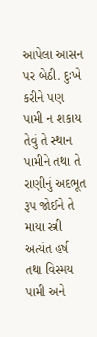આપેલા આસન પર બેઠી. દુઃખે કરીને પણ પામી ન શકાય તેવું તે સ્થાન પામીને તથા તે રાણીનું અદભૂત રૂપ જોઈને તે માયા સ્ત્રી અત્યંત હર્ષ તથા વિસ્મય પામી અને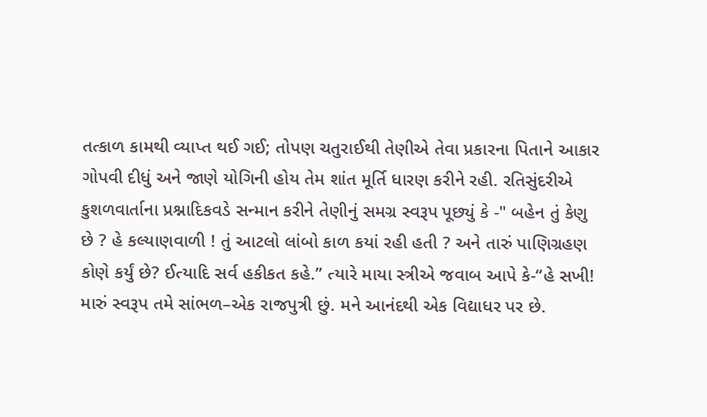તત્કાળ કામથી વ્યાપ્ત થઈ ગઈ; તોપણ ચતુરાઈથી તેણીએ તેવા પ્રકારના પિતાને આકાર ગોપવી દીધું અને જાણે યોગિની હોય તેમ શાંત મૂર્તિ ધારણ કરીને રહી. રતિસુંદરીએ કુશળવાર્તાના પ્રશ્નાદિકવડે સન્માન કરીને તેણીનું સમગ્ર સ્વરૂપ પૂછ્યું કે -" બહેન તું કેણુ છે ? હે કલ્યાણવાળી ! તું આટલો લાંબો કાળ કયાં રહી હતી ? અને તારું પાણિગ્રહણ કોણે કર્યું છે? ઈત્યાદિ સર્વ હકીકત કહે.” ત્યારે માયા સ્ત્રીએ જવાબ આપે કે-“હે સખી! મારું સ્વરૂપ તમે સાંભળ–એક રાજપુત્રી છું. મને આનંદથી એક વિદ્યાધર પર છે.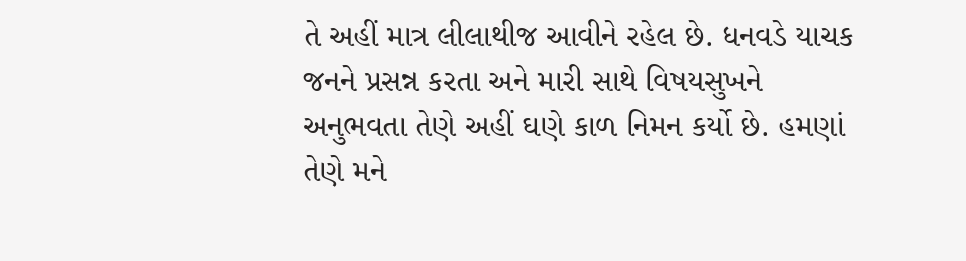તે અહીં માત્ર લીલાથીજ આવીને રહેલ છે. ધનવડે યાચક જનને પ્રસન્ન કરતા અને મારી સાથે વિષયસુખને અનુભવતા તેણે અહીં ઘણે કાળ નિમન કર્યો છે. હમણાં તેણે મને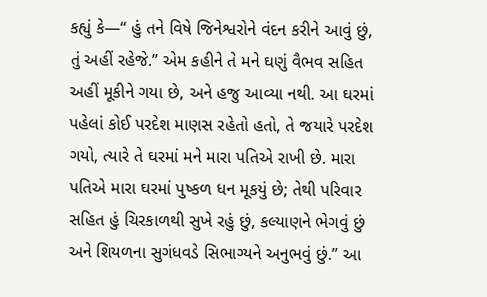કહ્યું કે—“ હું તને વિષે જિનેશ્વરોને વંદન કરીને આવું છું, તું અહીં રહેજે.” એમ કહીને તે મને ઘણું વૈભવ સહિત અહીં મૂકીને ગયા છે, અને હજુ આવ્યા નથી. આ ઘરમાં પહેલાં કોઈ પરદેશ માણસ રહેતો હતો, તે જયારે પરદેશ ગયો, ત્યારે તે ઘરમાં મને મારા પતિએ રાખી છે. મારા પતિએ મારા ઘરમાં પુષ્કળ ધન મૂકયું છે; તેથી પરિવાર સહિત હું ચિરકાળથી સુખે રહું છું, કલ્યાણને ભેગવું છું અને શિયળના સુગંધવડે સિભાગ્યને અનુભવું છું.” આ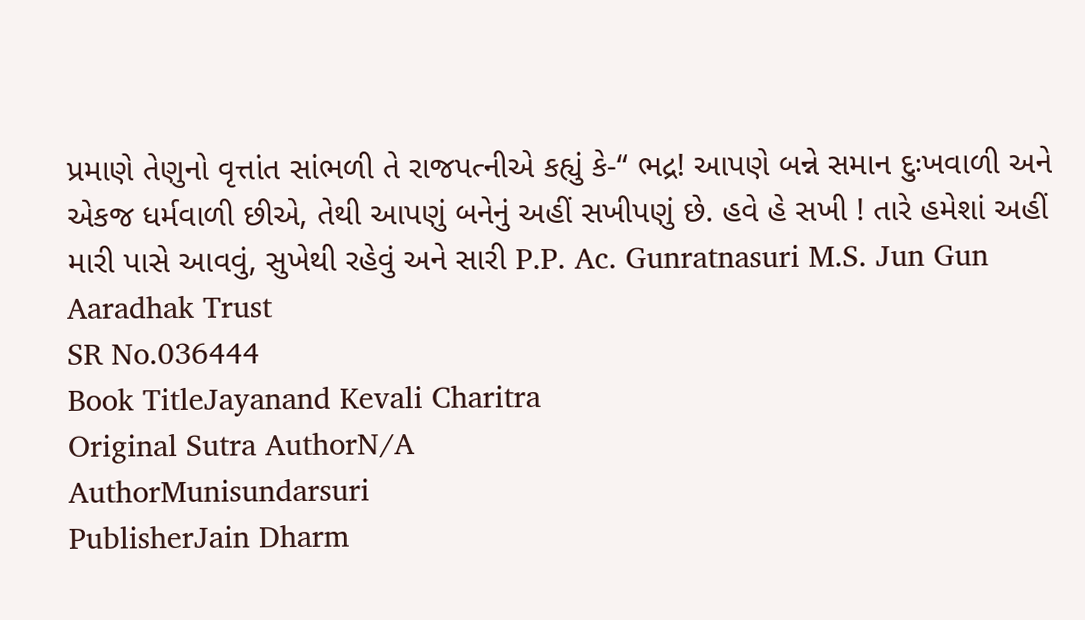પ્રમાણે તેણુનો વૃત્તાંત સાંભળી તે રાજપત્નીએ કહ્યું કે-“ ભદ્ર! આપણે બન્ને સમાન દુઃખવાળી અને એકજ ધર્મવાળી છીએ, તેથી આપણું બનેનું અહીં સખીપણું છે. હવે હે સખી ! તારે હમેશાં અહીં મારી પાસે આવવું, સુખેથી રહેવું અને સારી P.P. Ac. Gunratnasuri M.S. Jun Gun Aaradhak Trust
SR No.036444
Book TitleJayanand Kevali Charitra
Original Sutra AuthorN/A
AuthorMunisundarsuri
PublisherJain Dharm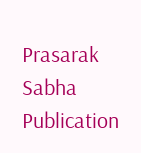Prasarak Sabha
Publication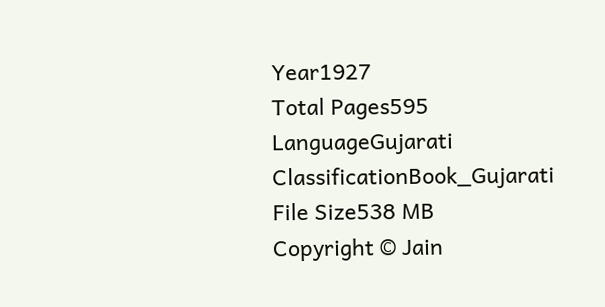Year1927
Total Pages595
LanguageGujarati
ClassificationBook_Gujarati
File Size538 MB
Copyright © Jain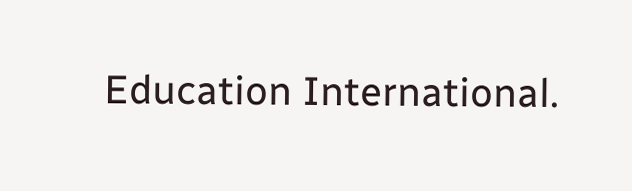Education International.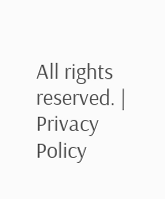All rights reserved. | Privacy Policy